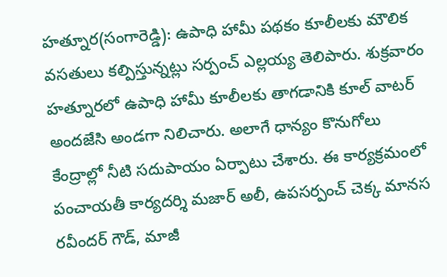హత్నూర(సంగారెడ్డి): ఉపాధి హామీ పథకం కూలీలకు మౌలిక వసతులు కల్పిస్తున్నట్లు సర్పంచ్ ఎల్లయ్య తెలిపారు. శుక్రవారం హత్నూరలో ఉపాధి హామీ కూలీలకు తాగడానికి కూల్ వాటర్ అందజేసి అండగా నిలిచారు. అలాగే ధాన్యం కొనుగోలు కేంద్రాల్లో నీటి సదుపాయం ఏర్పాటు చేశారు. ఈ కార్యక్రమంలో పంచాయతీ కార్యదర్శి మజార్ అలీ, ఉపసర్పంచ్ చెక్క మానస రవీందర్ గౌడ్, మాజీ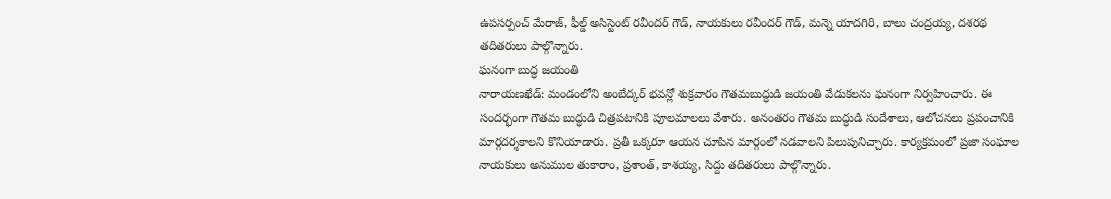ఉపసర్పంచ్ మేరాజ్, ఫీల్డ్ అసిస్టెంట్ రవీందర్ గౌడ్, నాయకులు రవీందర్ గౌడ్, మన్నె యాదగిరి, బాలు చంద్రయ్య, దశరథ తదితరులు పాల్గొన్నారు.
ఘనంగా బుద్ధ జయంతి
నారాయణఖేడ్: మండంలోని అంబేద్కర్ భవన్లో శుక్రవారం గౌతమబుద్ధుడి జయంతి వేడుకలను ఘనంగా నిర్వహించారు. ఈ సందర్భంగా గౌతమ బుద్ధుడి చిత్రపటానికి పూలమాలలు వేశారు. అనంతరం గౌతమ బుద్ధుడి సందేశాలు, ఆలోచనలు ప్రపంచానికి మార్గదర్శకాలని కొనియాడారు. ప్రతీ ఒక్కరూ ఆయన చూపిన మార్గంలో నడవాలని పిలుపునిచ్చారు. కార్యక్రమంలో ప్రజా సంఘాల నాయకులు అనుముల తుకారాం, ప్రశాంత్, కాశయ్య, సిద్దు తదితరులు పాల్గొన్నారు.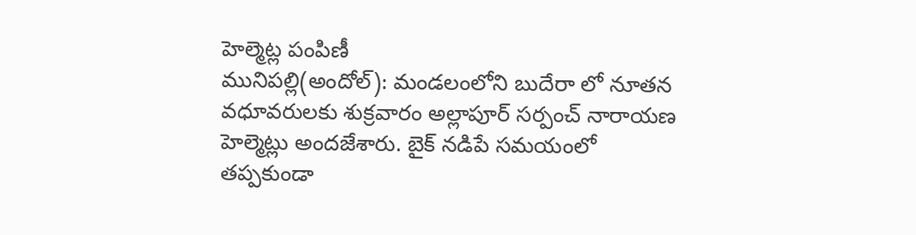హెల్మెట్ల పంపిణీ
మునిపల్లి(అందోల్): మండలంలోని బుదేరా లో నూతన వధూవరులకు శుక్రవారం అల్లాపూర్ సర్పంచ్ నారాయణ హెల్మెట్లు అందజేశారు. బైక్ నడిపే సమయంలో తప్పకుండా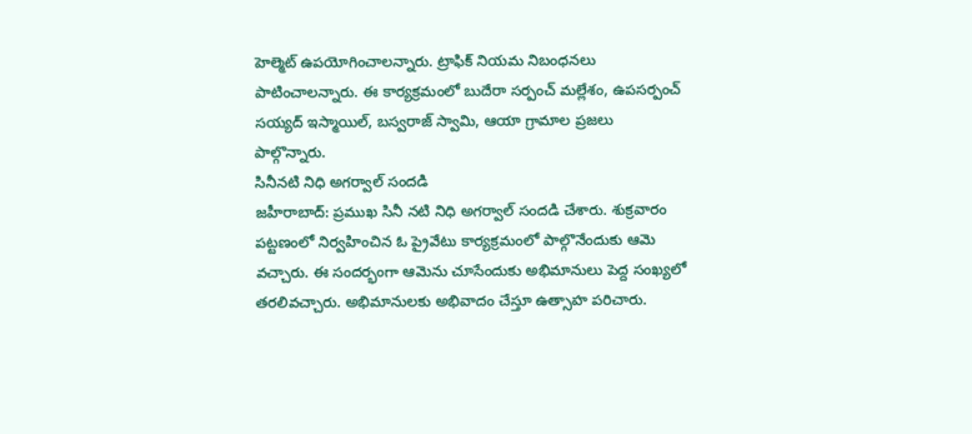హెల్మెట్ ఉపయోగించాలన్నారు. ట్రాఫిక్ నియమ నిబంధనలు పాటించాలన్నారు. ఈ కార్యక్రమంలో బుదేరా సర్పంచ్ మల్లేశం, ఉపసర్పంచ్ సయ్యద్ ఇస్మాయిల్, బస్వరాజ్ స్వామి, ఆయా గ్రామాల ప్రజలు పాల్గొన్నారు.
సినీనటి నిధి అగర్వాల్ సందడి
జహీరాబాద్: ప్రముఖ సినీ నటి నిధి అగర్వాల్ సందడి చేశారు. శుక్రవారం పట్టణంలో నిర్వహించిన ఓ ప్రైవేటు కార్యక్రమంలో పాల్గొనేందుకు ఆమె వచ్చారు. ఈ సందర్భంగా ఆమెను చూసేందుకు అభిమానులు పెద్ద సంఖ్యలో తరలివచ్చారు. అభిమానులకు అభివాదం చేస్తూ ఉత్సాహ పరిచారు.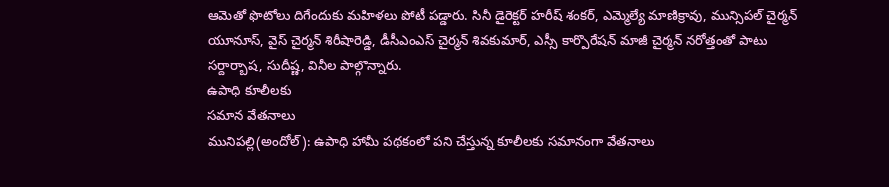ఆమెతో ఫొటోలు దిగేందుకు మహిళలు పోటీ పడ్డారు. సినీ డైరెక్టర్ హరీష్ శంకర్, ఎమ్మెల్యే మాణిక్రావు, మున్సిపల్ చైర్మన్ యూనూస్, వైస్ చైర్మన్ శిరీషారెడ్డి, డీసీఎంఎస్ చైర్మన్ శివకుమార్, ఎస్సీ కార్పొరేషన్ మాజీ చైర్మన్ నరోత్తంతో పాటు సర్దార్బాష, సుదీష్ణ, వినీల పాల్గొన్నారు.
ఉపాధి కూలీలకు
సమాన వేతనాలు
మునిపల్లి(అందోల్): ఉపాధి హామీ పథకంలో పని చేస్తున్న కూలీలకు సమానంగా వేతనాలు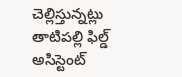చెల్లిస్తున్నట్లు తాటిపల్లి ఫిల్డ్ అసిస్టెంట్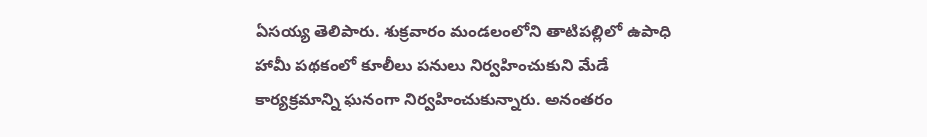ఏసయ్య తెలిపారు. శుక్రవారం మండలంలోని తాటిపల్లిలో ఉపాధి హామీ పథకంలో కూలీలు పనులు నిర్వహించుకుని మేడే కార్యక్రమాన్ని ఘనంగా నిర్వహించుకున్నారు. అనంతరం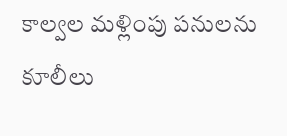కాల్వల మళ్లింపు పనులను కూలీలు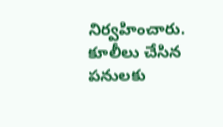నిర్వహించారు. కూలీలు చేసిన పనులకు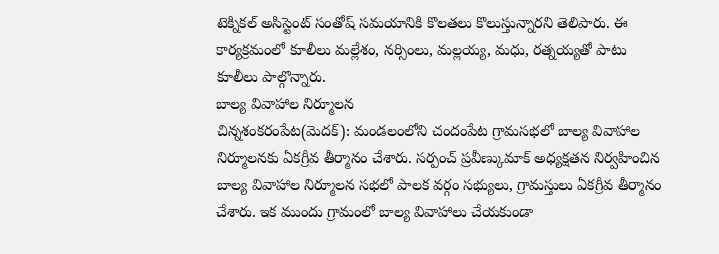టెక్నికల్ అసిస్టెంట్ సంతోష్ సమయానికి కొలతలు కొలుస్తున్నారని తెలిపారు. ఈ కార్యక్రమంలో కూలీలు మల్లేశం, నర్సింలు, మల్లయ్య, మధు, రత్నయ్యతో పాటు కూలీలు పాల్గొన్నారు.
బాల్య వివాహాల నిర్మూలన
చిన్నశంకరంపేట(మెదక్): మండలంలోని చందంపేట గ్రామసభలో బాల్య వివాహాల నిర్మూలనకు ఏకగ్రీవ తీర్మానం చేశారు. సర్పంచ్ ప్రవీణ్కుమాక్ అధ్యక్షతన నిర్వహించిన బాల్య వివాహాల నిర్మూలన సభలో పాలక వర్గం సభ్యులు, గ్రామస్తులు ఏకగ్రీవ తీర్మానం చేశారు. ఇక ముందు గ్రామంలో బాల్య వివాహాలు చేయకుండా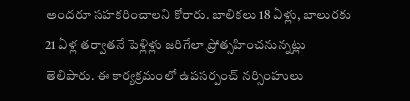అందరూ సహకరించాలని కోరారు. బాలికలు 18 ఏళ్లు, బాలురకు 21 ఏళ్ల తర్వాతనే పెళ్లిళ్లు జరిగేలా ప్రోత్సహించనున్నట్లు తెలిపారు. ఈ కార్యక్రమంలో ఉపసర్పంచ్ నర్సింహులు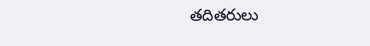తదితరులు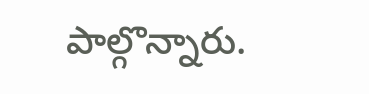పాల్గొన్నారు.